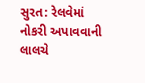સુરત: રેલવેમાં નોકરી અપાવવાની લાલચે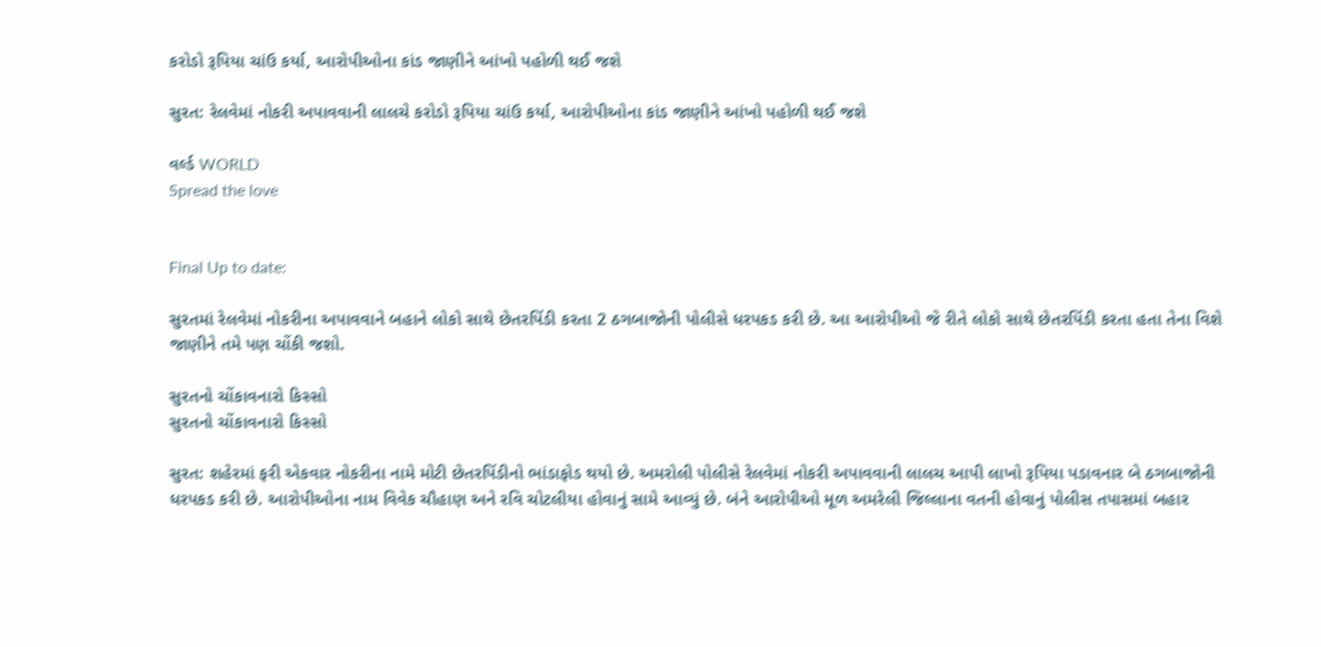કરોડો રૂપિયા ચાંઉ કર્યા, આરોપીઓના કાંડ જાણીને આંખો પહોળી થઈ જશે

સુરત: રેલવેમાં નોકરી અપાવવાની લાલચે કરોડો રૂપિયા ચાંઉ કર્યા, આરોપીઓના કાંડ જાણીને આંખો પહોળી થઈ જશે

વર્લ્ડ WORLD
Spread the love


Final Up to date:

સુરતમાં રેલવેમાં નોકરીના અપાવવાને બહાને લોકો સાથે છેતરપિંડી કરતા 2 ઠગબાજોની પોલીસે ધરપકડ કરી છે. આ આરોપીઓ જે રીતે લોકો સાથે છેતરપિંડી કરતા હતા તેના વિશે જાણીને તમે પણ ચોંકી જશો.

સુરતનો ચોંકાવનારો કિસ્સો
સુરતનો ચોંકાવનારો કિસ્સો

સુરત: શહેરમાં ફરી એકવાર નોકરીના નામે મોટી છેતરપિંડીનો ભાંડાફોડ થયો છે. અમરોલી પોલીસે રેલવેમાં નોકરી અપાવવાની લાલચ આપી લાખો રૂપિયા પડાવનાર બે ઠગબાજોની ધરપકડ કરી છે. આરોપીઓના નામ વિવેક ચૌહાણ અને રવિ ચોટલીયા હોવાનું સામે આવ્યું છે. બંને આરોપીઓ મૂળ અમરેલી જિલ્લાના વતની હોવાનું પોલીસ તપાસમાં બહાર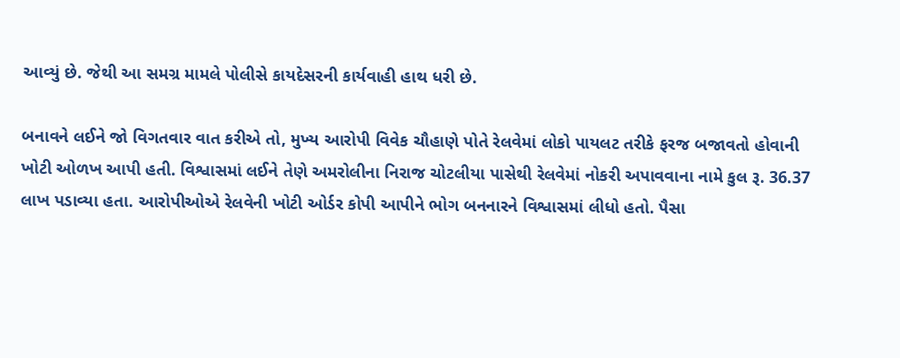આવ્યું છે. જેથી આ સમગ્ર મામલે પોલીસે કાયદેસરની કાર્યવાહી હાથ ધરી છે.

બનાવને લઈને જો વિગતવાર વાત કરીએ તો, મુખ્ય આરોપી વિવેક ચૌહાણે પોતે રેલવેમાં લોકો પાયલટ તરીકે ફરજ બજાવતો હોવાની ખોટી ઓળખ આપી હતી. વિશ્વાસમાં લઈને તેણે અમરોલીના નિરાજ ચોટલીયા પાસેથી રેલવેમાં નોકરી અપાવવાના નામે કુલ રૂ. 36.37 લાખ પડાવ્યા હતા. આરોપીઓએ રેલવેની ખોટી ઓર્ડર કોપી આપીને ભોગ બનનારને વિશ્વાસમાં લીધો હતો. પૈસા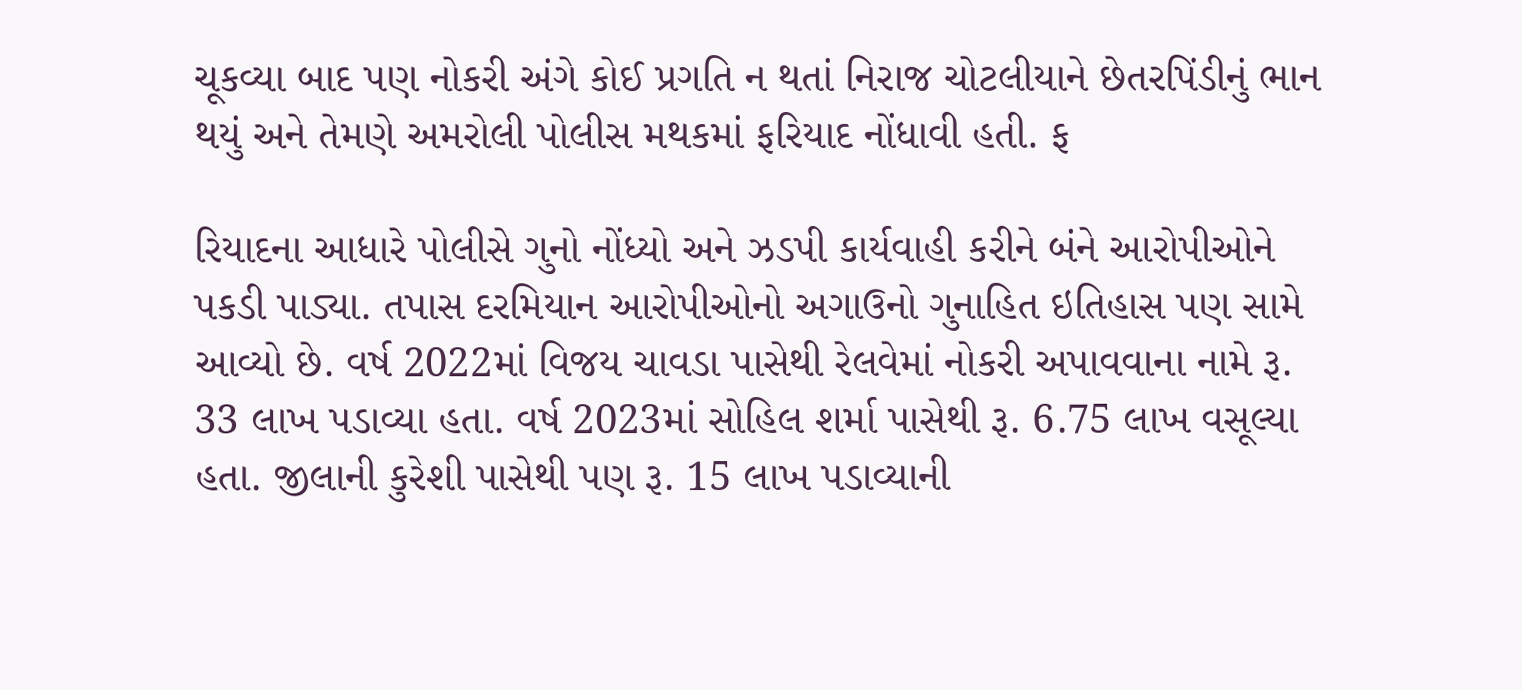ચૂકવ્યા બાદ પણ નોકરી અંગે કોઈ પ્રગતિ ન થતાં નિરાજ ચોટલીયાને છેતરપિંડીનું ભાન થયું અને તેમણે અમરોલી પોલીસ મથકમાં ફરિયાદ નોંધાવી હતી. ફ

રિયાદના આધારે પોલીસે ગુનો નોંધ્યો અને ઝડપી કાર્યવાહી કરીને બંને આરોપીઓને પકડી પાડ્યા. તપાસ દરમિયાન આરોપીઓનો અગાઉનો ગુનાહિત ઇતિહાસ પણ સામે આવ્યો છે. વર્ષ 2022માં વિજય ચાવડા પાસેથી રેલવેમાં નોકરી અપાવવાના નામે રૂ. 33 લાખ પડાવ્યા હતા. વર્ષ 2023માં સોહિલ શર્મા પાસેથી રૂ. 6.75 લાખ વસૂલ્યા હતા. જીલાની કુરેશી પાસેથી પણ રૂ. 15 લાખ પડાવ્યાની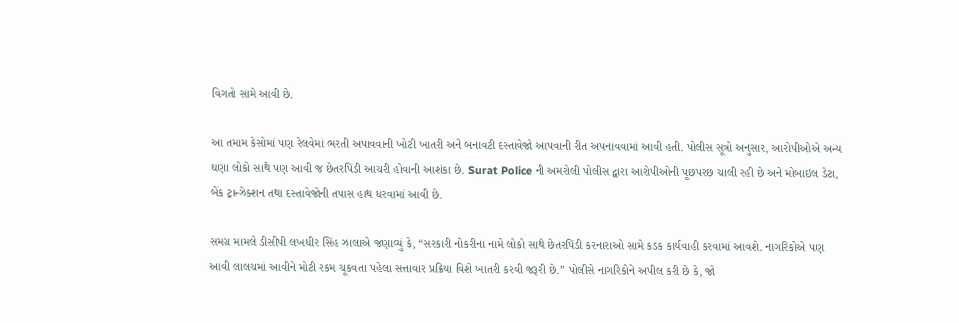વિગતો સામે આવી છે.

આ તમામ કેસોમાં પણ રેલવેમાં ભરતી અપાવવાની ખોટી ખાતરી અને બનાવટી દસ્તાવેજો આપવાની રીત અપનાવવામાં આવી હતી. પોલીસ સૂત્રો અનુસાર, આરોપીઓએ અન્ય ઘણા લોકો સાથે પણ આવી જ છેતરપિંડી આચરી હોવાની આશંકા છે. Surat Police ની અમરોલી પોલીસ દ્વારા આરોપીઓની પૂછપરછ ચાલી રહી છે અને મોબાઇલ ડેટા, બેંક ટ્રાન્ઝેક્શન તથા દસ્તાવેજોની તપાસ હાથ ધરવામાં આવી છે.

સમગ્ર મામલે ડીસીપી લખધીર સિંહ ઝાલાએ જણાવ્યું કે, “સરકારી નોકરીના નામે લોકો સાથે છેતરપિંડી કરનારાઓ સામે કડક કાર્યવાહી કરવામાં આવશે. નાગરિકોએ પણ આવી લાલચમાં આવીને મોટી રકમ ચૂકવતા પહેલા સત્તાવાર પ્રક્રિયા વિશે ખાતરી કરવી જરૂરી છે.” પોલીસે નાગરિકોને અપીલ કરી છે કે, જો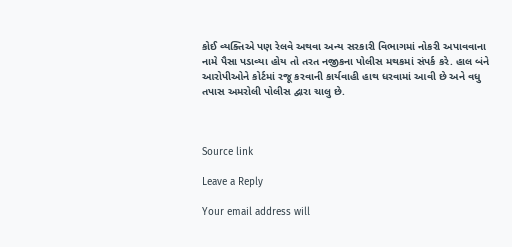કોઈ વ્યક્તિએ પણ રેલવે અથવા અન્ય સરકારી વિભાગમાં નોકરી અપાવવાના નામે પૈસા પડાવ્યા હોય તો તરત નજીકના પોલીસ મથકમાં સંપર્ક કરે. હાલ બંને આરોપીઓને કોર્ટમાં રજૂ કરવાની કાર્યવાહી હાથ ધરવામાં આવી છે અને વધુ તપાસ અમરોલી પોલીસ દ્વારા ચાલુ છે.



Source link

Leave a Reply

Your email address will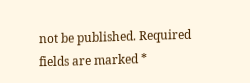not be published. Required fields are marked *